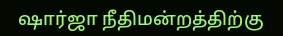ஷார்ஜா நீதிமன்றத்திற்கு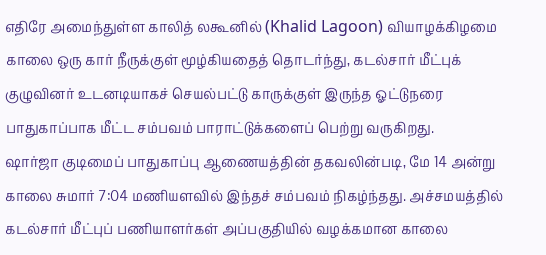எதிரே அமைந்துள்ள காலித் லகூனில் (Khalid Lagoon) வியாழக்கிழமை காலை ஒரு கார் நீருக்குள் மூழ்கியதைத் தொடர்ந்து, கடல்சார் மீட்புக் குழுவினர் உடனடியாகச் செயல்பட்டு காருக்குள் இருந்த ஓட்டுநரை பாதுகாப்பாக மீட்ட சம்பவம் பாராட்டுக்களைப் பெற்று வருகிறது.
ஷார்ஜா குடிமைப் பாதுகாப்பு ஆணையத்தின் தகவலின்படி, மே 14 அன்று காலை சுமார் 7:04 மணியளவில் இந்தச் சம்பவம் நிகழ்ந்தது. அச்சமயத்தில் கடல்சார் மீட்புப் பணியாளர்கள் அப்பகுதியில் வழக்கமான காலை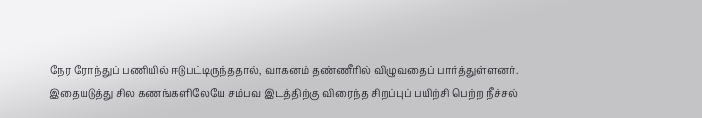நேர ரோந்துப் பணியில் ஈடுபட்டிருந்ததால், வாகனம் தண்ணீரில் விழுவதைப் பார்த்துள்ளனர்.
இதையடுத்து சில கணங்களிலேயே சம்பவ இடத்திற்கு விரைந்த சிறப்புப் பயிற்சி பெற்ற நீச்சல்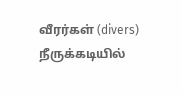வீரர்கள் (divers) நீருக்கடியில்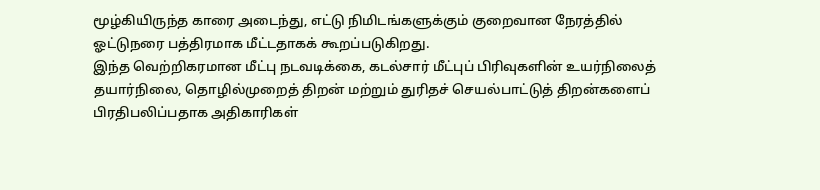மூழ்கியிருந்த காரை அடைந்து, எட்டு நிமிடங்களுக்கும் குறைவான நேரத்தில் ஓட்டுநரை பத்திரமாக மீட்டதாகக் கூறப்படுகிறது.
இந்த வெற்றிகரமான மீட்பு நடவடிக்கை, கடல்சார் மீட்புப் பிரிவுகளின் உயர்நிலைத் தயார்நிலை, தொழில்முறைத் திறன் மற்றும் துரிதச் செயல்பாட்டுத் திறன்களைப் பிரதிபலிப்பதாக அதிகாரிகள்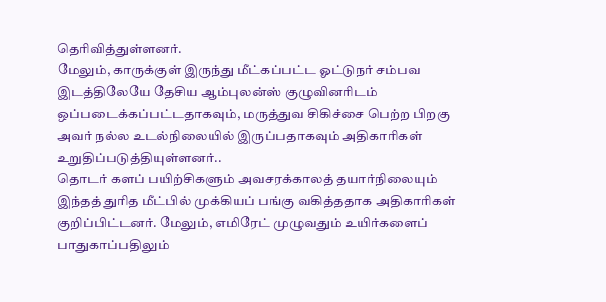தெரிவித்துள்ளனர்.
மேலும், காருக்குள் இருந்து மீட்கப்பட்ட ஓட்டுநர் சம்பவ இடத்திலேயே தேசிய ஆம்புலன்ஸ் குழுவினரிடம் ஒப்படைக்கப்பட்டதாகவும், மருத்துவ சிகிச்சை பெற்ற பிறகு அவர் நல்ல உடல்நிலையில் இருப்பதாகவும் அதிகாரிகள் உறுதிப்படுத்தியுள்ளனர்..
தொடர் களப் பயிற்சிகளும் அவசரக்காலத் தயார்நிலையும் இந்தத் துரித மீட்பில் முக்கியப் பங்கு வகித்ததாக அதிகாரிகள் குறிப்பிட்டனர். மேலும், எமிரேட் முழுவதும் உயிர்களைப் பாதுகாப்பதிலும்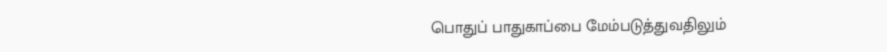பொதுப் பாதுகாப்பை மேம்படுத்துவதிலும்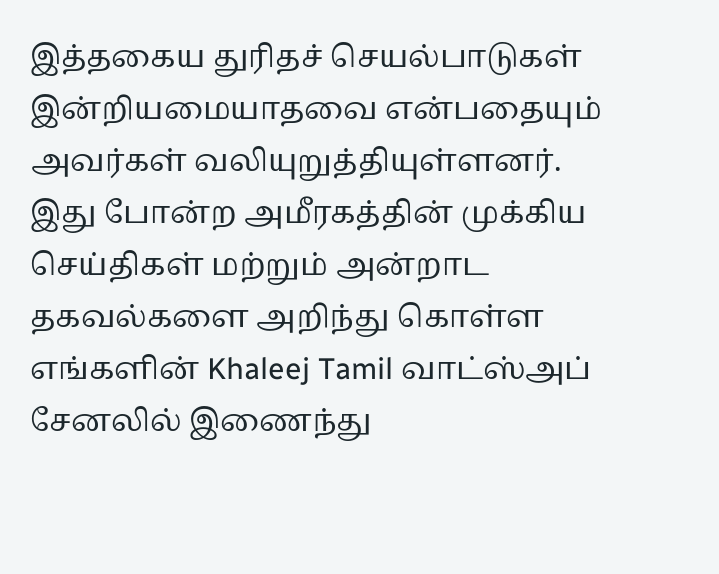இத்தகைய துரிதச் செயல்பாடுகள் இன்றியமையாதவை என்பதையும் அவர்கள் வலியுறுத்தியுள்ளனர்.
இது போன்ற அமீரகத்தின் முக்கிய செய்திகள் மற்றும் அன்றாட தகவல்களை அறிந்து கொள்ள எங்களின் Khaleej Tamil வாட்ஸ்அப் சேனலில் இணைந்து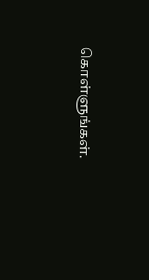கொள்ளுங்கள்.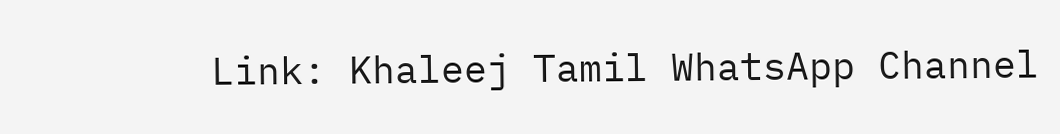Link: Khaleej Tamil WhatsApp Channel